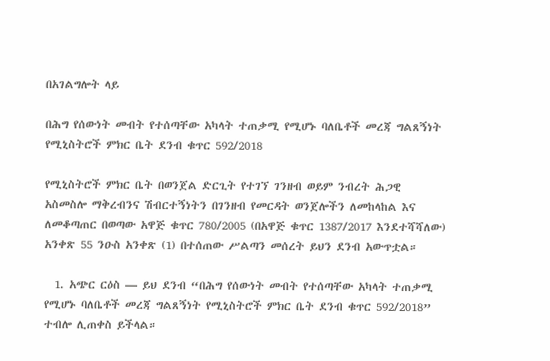በአገልግሎት ላይ

በሕግ የሰውነት መብት የተሰጣቸው አካላት ተጠቃሚ የሚሆኑ ባለቤቶች መረጃ ግልጸኝነት የሚኒስትሮች ምክር ቤት ደንብ ቁጥር 592/2018

የሚኒስትሮች ምክር ቤት በወንጀል ድርጊት የተገኘ ገንዘብ ወይም ንብረት ሕጋዊ አስመስሎ ማቅረብንና ሽብርተኝነትን በገንዘብ የመርዳት ወንጀሎችን ለመከላከል እና ለመቆጣጠር በወጣው አዋጅ ቁጥር 780/2005 (በአዋጅ ቁጥር 1387/2017 እንደተሻሻለው) አንቀጽ 55 ንዑስ አንቀጽ (1) በተሰጠው ሥልጣን መሰረት ይህን ደንብ አውጥቷል።

  1. አጭር ርዕስ — ይህ ደንብ “በሕግ የሰውነት መብት የተሰጣቸው አካላት ተጠቃሚ የሚሆኑ ባለቤቶች መረጃ ግልጸኝነት የሚኒስትሮች ምክር ቤት ደንብ ቁጥር 592/2018” ተብሎ ሊጠቀስ ይችላል።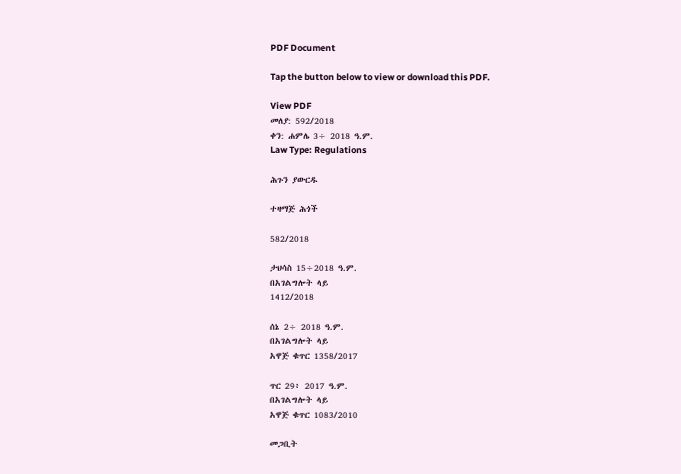PDF Document

Tap the button below to view or download this PDF.

View PDF
መለያ: 592/2018
ቀን: ሐምሌ 3÷ 2018 ዓ.ም.
Law Type: Regulations

ሕጉን ያውርዱ

ተዛማጅ ሕጎች

582/2018

ታህሳስ 15÷2018 ዓ.ም.
በአገልግሎት ላይ
1412/2018

ሰኔ 2÷ 2018 ዓ.ም.
በአገልግሎት ላይ
አዋጅ ቁጥር 1358/2017

ጥር 29፥ 2017 ዓ.ም.
በአገልግሎት ላይ
አዋጅ ቁጥር 1083/2010

መጋቢት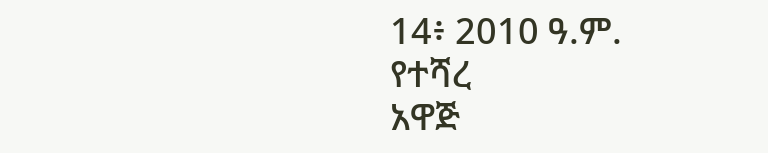14፥ 2010 ዓ.ም.
የተሻረ
አዋጅ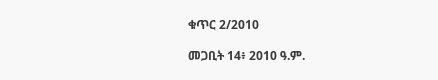ቁጥር 2/2010

መጋቢት 14፥ 2010 ዓ.ም.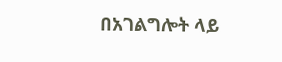በአገልግሎት ላይ